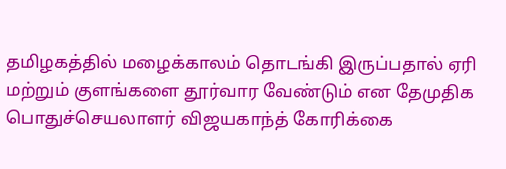தமிழகத்தில் மழைக்காலம் தொடங்கி இருப்பதால் ஏரி மற்றும் குளங்களை தூர்வார வேண்டும் என தேமுதிக பொதுச்செயலாளர் விஜயகாந்த் கோரிக்கை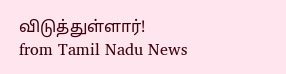விடுத்துள்ளார்!
from Tamil Nadu News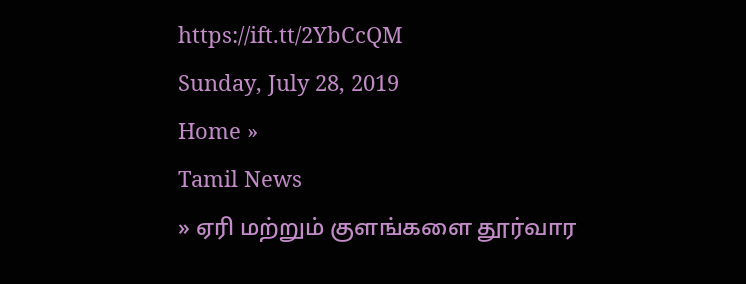https://ift.tt/2YbCcQM
Sunday, July 28, 2019
Home »
Tamil News
» ஏரி மற்றும் குளங்களை தூர்வார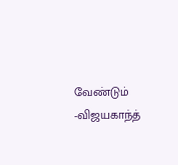வேண்டும் -விஜயகாந்த்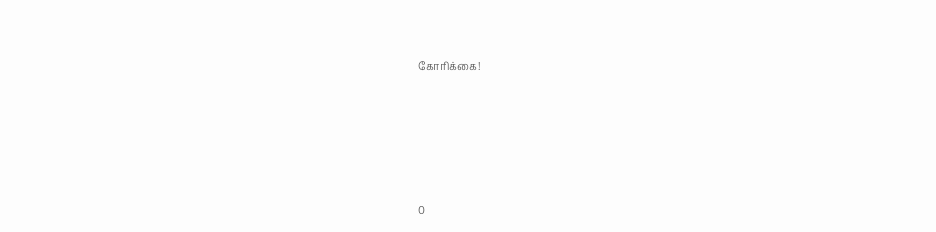கோரிக்கை!







0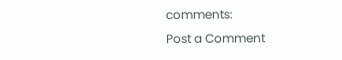comments:
Post a Comment